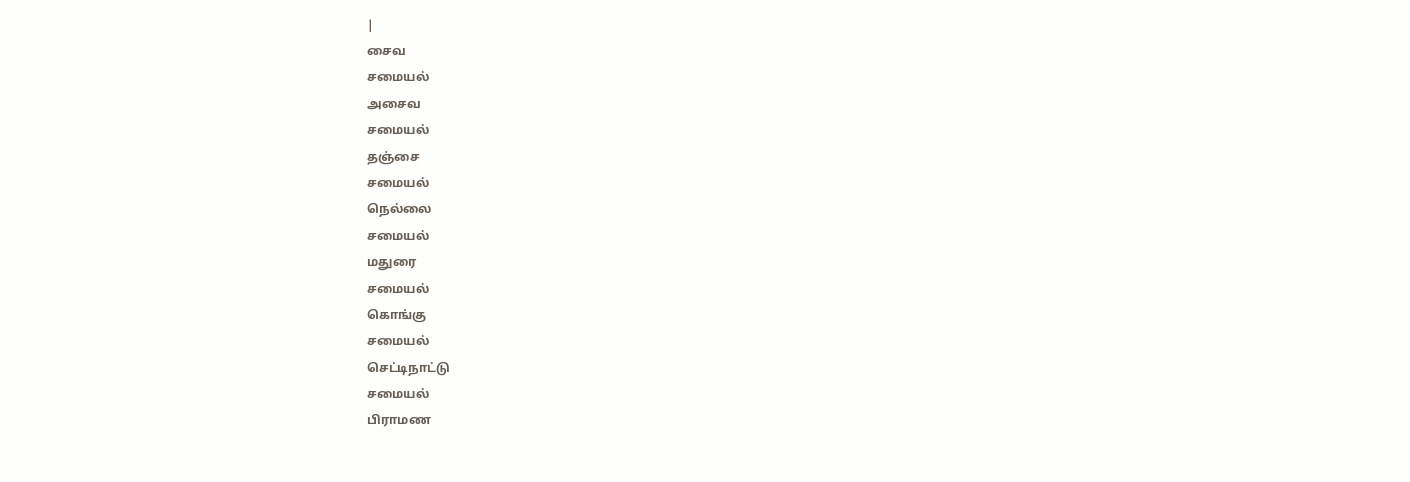|
சைவ
சமையல்
அசைவ
சமையல்
தஞ்சை
சமையல்
நெல்லை
சமையல்
மதுரை
சமையல்
கொங்கு
சமையல்
செட்டிநாட்டு
சமையல்
பிராமண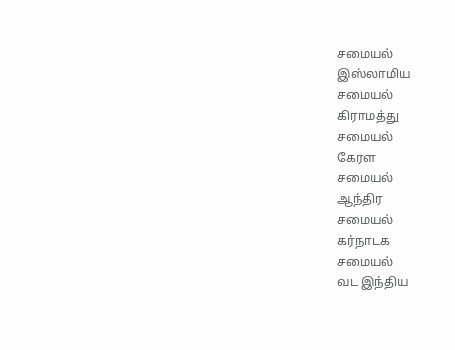சமையல்
இஸ்லாமிய
சமையல்
கிராமத்து
சமையல்
கேரள
சமையல்
ஆந்திர
சமையல்
கர்நாடக
சமையல்
வட இந்திய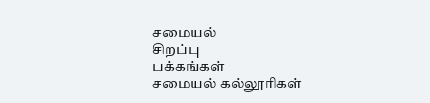சமையல்
சிறப்பு
பக்கங்கள்
சமையல் கல்லூரிகள்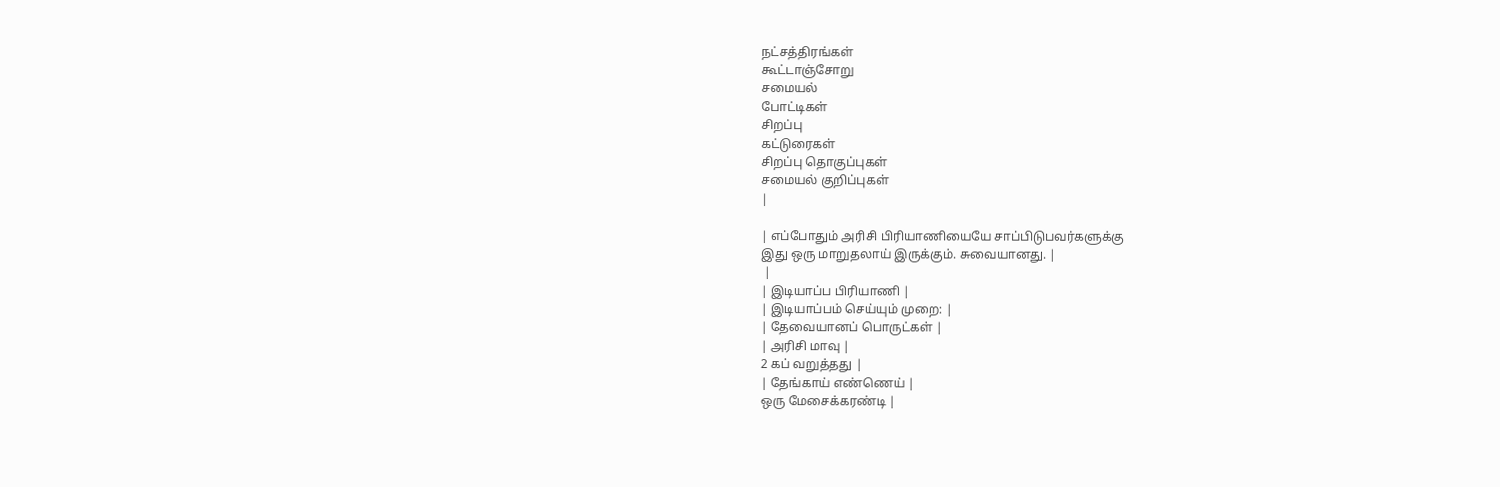நட்சத்திரங்கள்
கூட்டாஞ்சோறு
சமையல்
போட்டிகள்
சிறப்பு
கட்டுரைகள்
சிறப்பு தொகுப்புகள்
சமையல் குறிப்புகள்
|

| எப்போதும் அரிசி பிரியாணியையே சாப்பிடுபவர்களுக்கு
இது ஒரு மாறுதலாய் இருக்கும். சுவையானது. |
 |
| இடியாப்ப பிரியாணி |
| இடியாப்பம் செய்யும் முறை: |
| தேவையானப் பொருட்கள் |
| அரிசி மாவு |
2 கப் வறுத்தது |
| தேங்காய் எண்ணெய் |
ஒரு மேசைக்கரண்டி |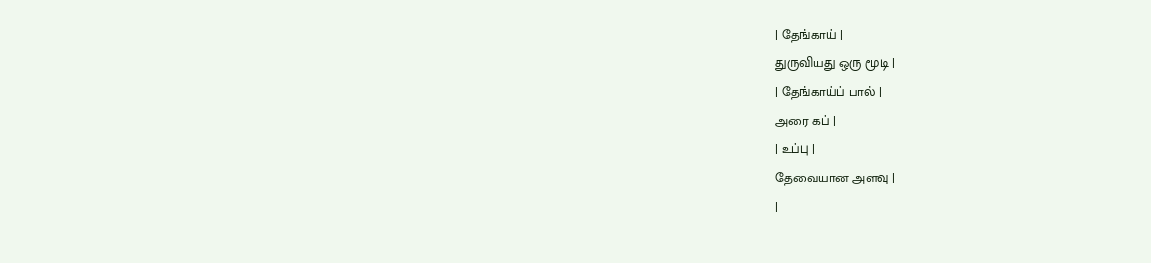| தேங்காய் |
துருவியது ஒரு மூடி |
| தேங்காய்ப் பால் |
அரை கப் |
| உப்பு |
தேவையான அளவு |
|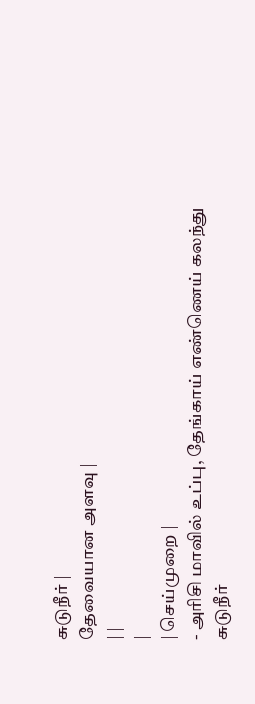சுடுநீர் |
தேவையான அளவு |
| |
|
| செய்முறை |
- அரிசி மாவில் உப்பு, தேங்காய் எண்ணெய் கலந்து
சுடுநீர்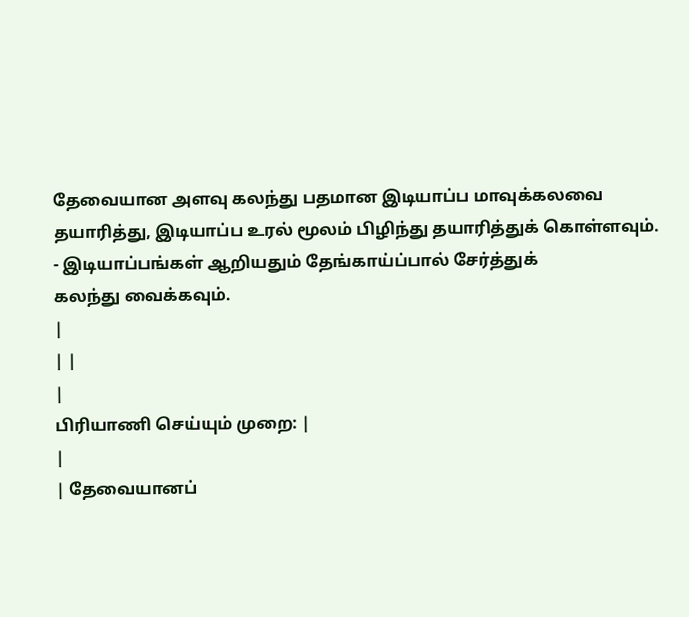தேவையான அளவு கலந்து பதமான இடியாப்ப மாவுக்கலவை
தயாரித்து, இடியாப்ப உரல் மூலம் பிழிந்து தயாரித்துக் கொள்ளவும்.
- இடியாப்பங்கள் ஆறியதும் தேங்காய்ப்பால் சேர்த்துக்
கலந்து வைக்கவும்.
|
| |
|
பிரியாணி செய்யும் முறை: |
|
| தேவையானப்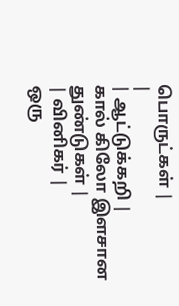பொருட்கள் |
|
| ஆட்டுக்கறி |
கால் கிலோ இளசான துண்டுகள் |
| வினிகர் |
ஒரு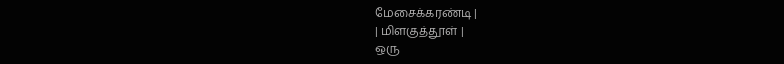மேசைக்கரண்டி |
| மிளகுத்தூள் |
ஒரு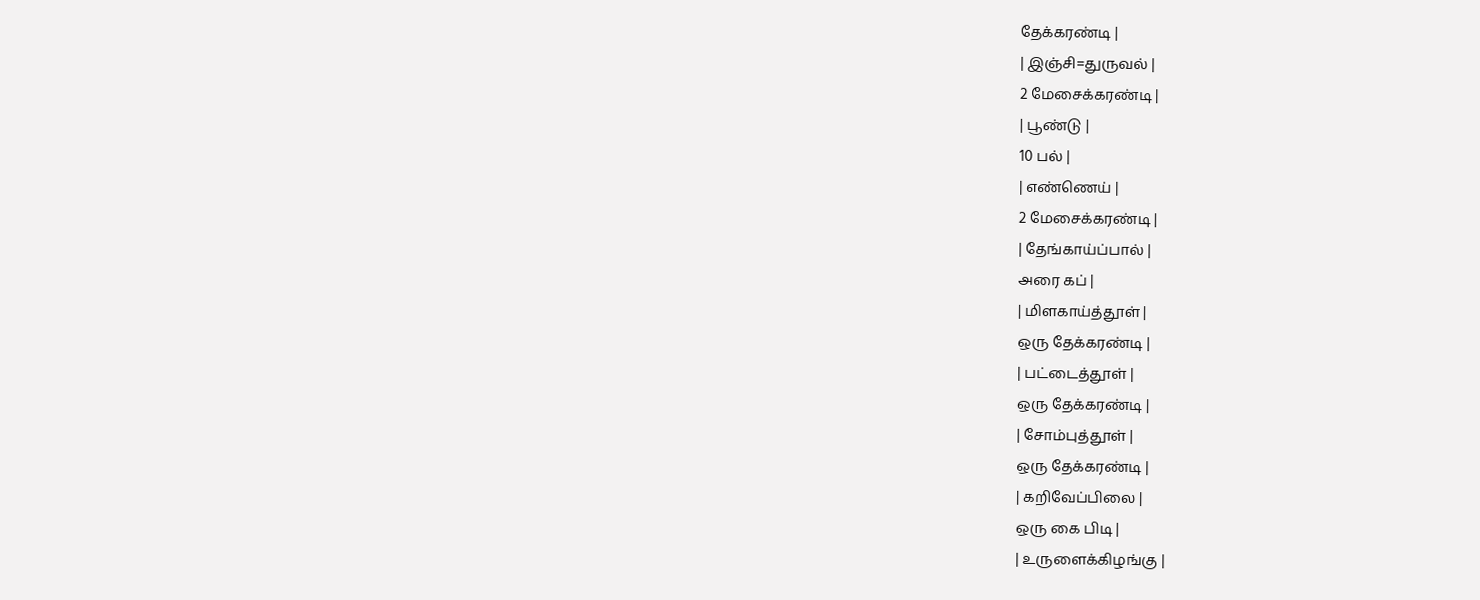தேக்கரண்டி |
| இஞ்சி=துருவல் |
2 மேசைக்கரண்டி |
| பூண்டு |
10 பல் |
| எண்ணெய் |
2 மேசைக்கரண்டி |
| தேங்காய்ப்பால் |
அரை கப் |
| மிளகாய்த்தூள் |
ஒரு தேக்கரண்டி |
| பட்டைத்தூள் |
ஒரு தேக்கரண்டி |
| சோம்புத்தூள் |
ஒரு தேக்கரண்டி |
| கறிவேப்பிலை |
ஒரு கை பிடி |
| உருளைக்கிழங்கு |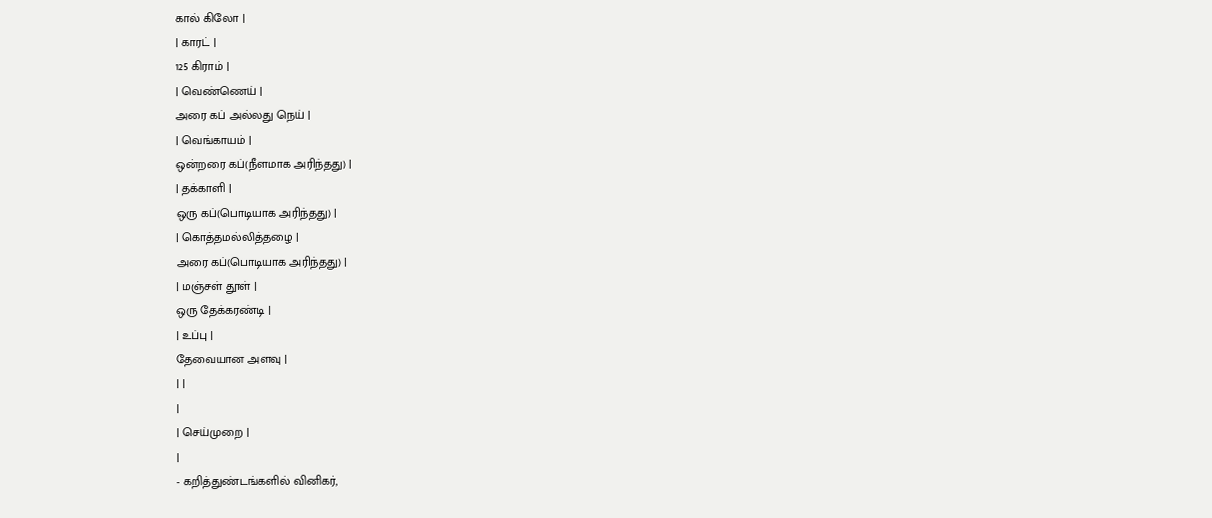கால் கிலோ |
| காரட் |
125 கிராம் |
| வெண்ணெய் |
அரை கப் அல்லது நெய் |
| வெங்காயம் |
ஒன்றரை கப்(நீளமாக அரிந்தது) |
| தக்காளி |
ஒரு கப்(பொடியாக அரிந்தது) |
| கொத்தமல்லித்தழை |
அரை கப்(பொடியாக அரிந்தது) |
| மஞ்சள் தூள் |
ஒரு தேக்கரண்டி |
| உப்பு |
தேவையான அளவு |
| |
|
| செய்முறை |
|
- கறித்துண்டங்களில் வினிகர்,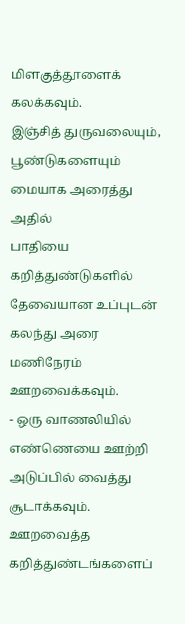மிளகுத்தூளைக் கலக்கவும்.
இஞ்சித் துருவலையும், பூண்டுகளையும் மையாக அரைத்து அதில்
பாதியை கறித்துண்டுகளில் தேவையான உப்புடன் கலந்து அரை மணிநேரம்
ஊறவைக்கவும்.
- ஒரு வாணலியில் எண்ணெயை ஊற்றி அடுப்பில் வைத்து சூடாக்கவும்.
ஊறவைத்த கறித்துண்டங்களைப்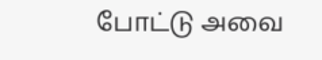போட்டு அவை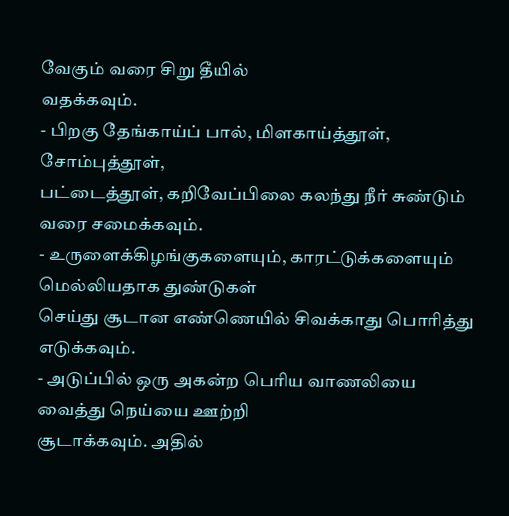வேகும் வரை சிறு தீயில்
வதக்கவும்.
- பிறகு தேங்காய்ப் பால், மிளகாய்த்தூள், சோம்புத்தூள்,
பட்டைத்தூள், கறிவேப்பிலை கலந்து நீர் சுண்டும் வரை சமைக்கவும்.
- உருளைக்கிழங்குகளையும், காரட்டுக்களையும் மெல்லியதாக துண்டுகள்
செய்து சூடான எண்ணெயில் சிவக்காது பொரித்து எடுக்கவும்.
- அடுப்பில் ஒரு அகன்ற பெரிய வாணலியை வைத்து நெய்யை ஊற்றி
சூடாக்கவும். அதில்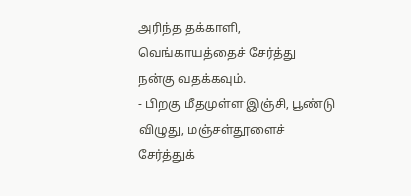அரிந்த தக்காளி, வெங்காயத்தைச் சேர்த்து
நன்கு வதக்கவும்.
- பிறகு மீதமுள்ள இஞ்சி, பூண்டு விழுது, மஞ்சள்தூளைச் சேர்த்துக்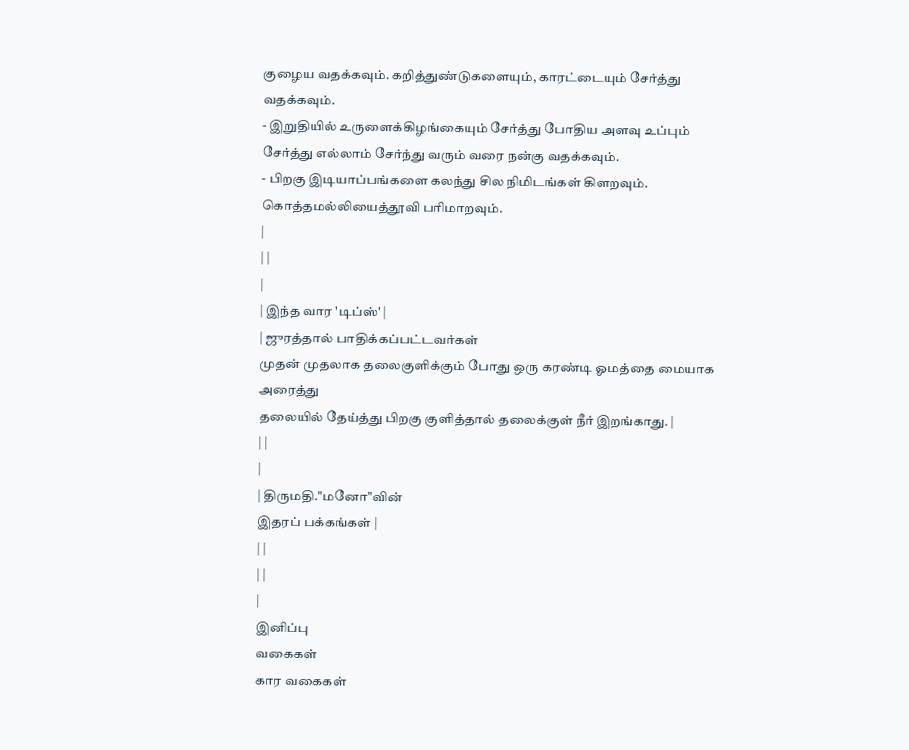குழைய வதக்கவும். கறித்துண்டுகளையும், காரட்டையும் சேர்த்து
வதக்கவும்.
- இறுதியில் உருளைக்கிழங்கையும் சேர்த்து போதிய அளவு உப்பும்
சேர்த்து எல்லாம் சேர்ந்து வரும் வரை நன்கு வதக்கவும்.
- பிறகு இடியாப்பங்களை கலந்து சில நிமிடங்கள் கிளறவும்.
கொத்தமல்லியைத்தூவி பரிமாறவும்.
|
| |
|
| இந்த வார 'டிப்ஸ்' |
| ஜுரத்தால் பாதிக்கப்பட்டவர்கள்
முதன் முதலாக தலைகுளிக்கும் போது ஒரு கரண்டி ஓமத்தை மையாக அரைத்து
தலையில் தேய்த்து பிறகு குளித்தால் தலைக்குள் நீர் இறங்காது. |
| |
|
| திருமதி."மனோ"வின்
இதரப் பக்கங்கள் |
| |
| |
|
இனிப்பு
வகைகள்
கார வகைகள்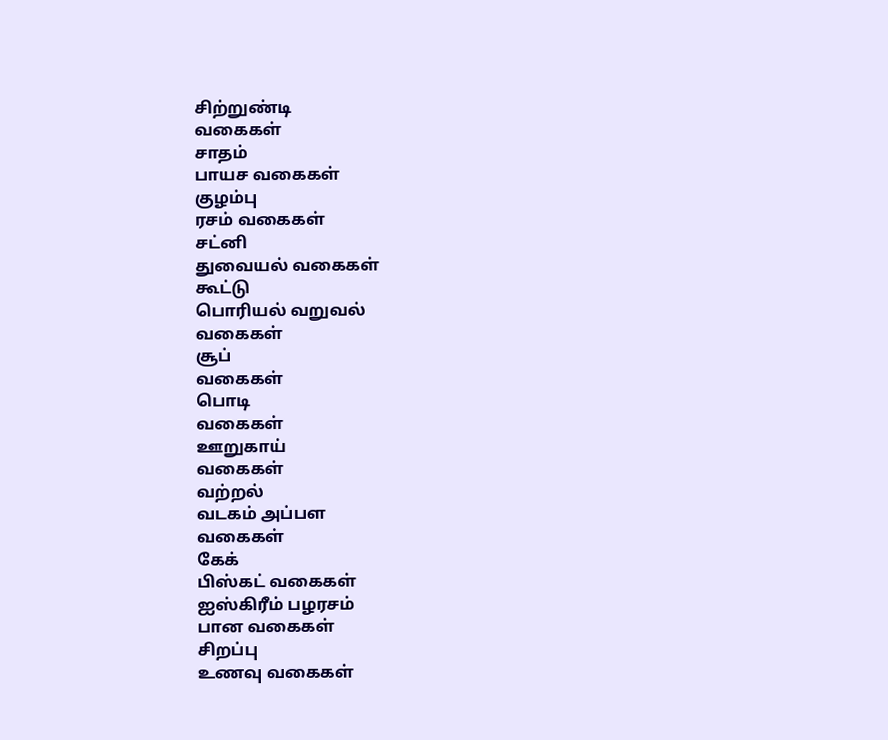சிற்றுண்டி
வகைகள்
சாதம்
பாயச வகைகள்
குழம்பு
ரசம் வகைகள்
சட்னி
துவையல் வகைகள்
கூட்டு
பொரியல் வறுவல்
வகைகள்
சூப்
வகைகள்
பொடி
வகைகள்
ஊறுகாய்
வகைகள்
வற்றல்
வடகம் அப்பள
வகைகள்
கேக்
பிஸ்கட் வகைகள்
ஐஸ்கிரீம் பழரசம்
பான வகைகள்
சிறப்பு
உணவு வகைகள்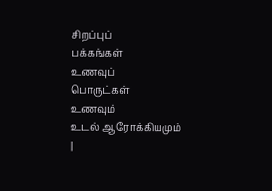சிறப்புப்
பக்கங்கள்
உணவுப்
பொருட்கள்
உணவும்
உடல் ஆரோக்கியமும்
|